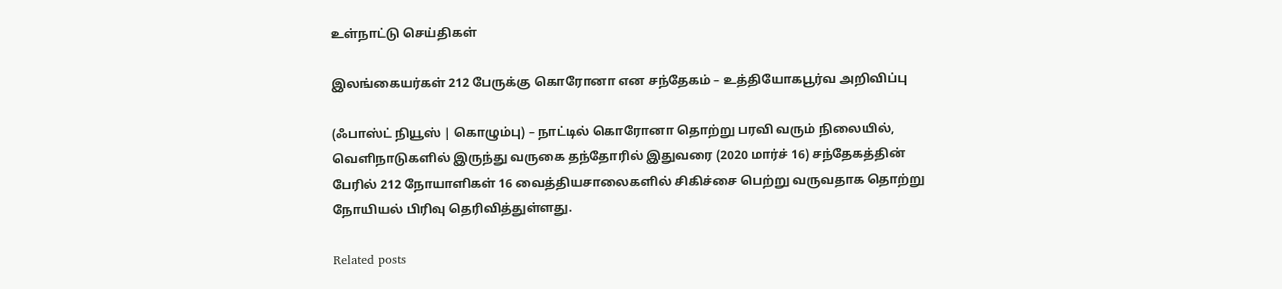உள்நாட்டு செய்திகள்

இலங்கையர்கள் 212 பேருக்கு கொரோனா என சந்தேகம் – உத்தியோகபூர்வ அறிவிப்பு

(ஃபாஸ்ட் நியூஸ் | கொழும்பு) – நாட்டில் கொரோனா தொற்று பரவி வரும் நிலையில், வெளிநாடுகளில் இருந்து வருகை தந்தோரில் இதுவரை (2020 மார்ச் 16) சந்தேகத்தின் பேரில் 212 நோயாளிகள் 16 வைத்தியசாலைகளில் சிகிச்சை பெற்று வருவதாக தொற்று நோயியல் பிரிவு தெரிவித்துள்ளது.

Related posts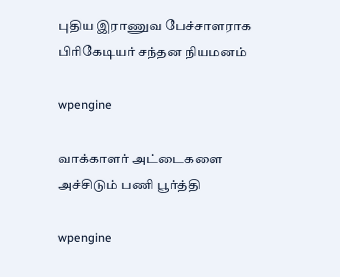புதிய இராணுவ பேச்சாளராக பிரிகேடியர் சந்தன நியமனம்

wpengine

வாக்காளர் அட்டைகளை அச்சிடும் பணி பூர்த்தி

wpengine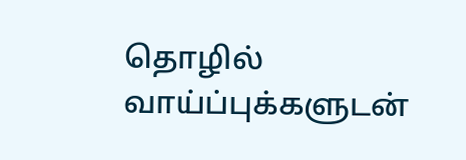தொழில் வாய்ப்புக்களுடன்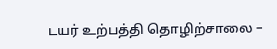டயர் உற்பத்தி தொழிற்சாலை –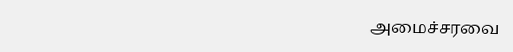அமைச்சரவை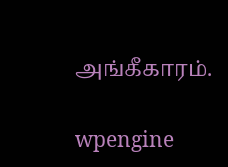அங்கீகாரம்.

wpengine